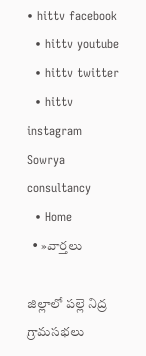• hittv facebook
  • hittv youtube
  • hittv twitter
  • hittv instagram
Sowrya consultancy
  • Home
  • »వార్తలు

జిల్లాలో పల్లె నిద్ర గ్రామసభలు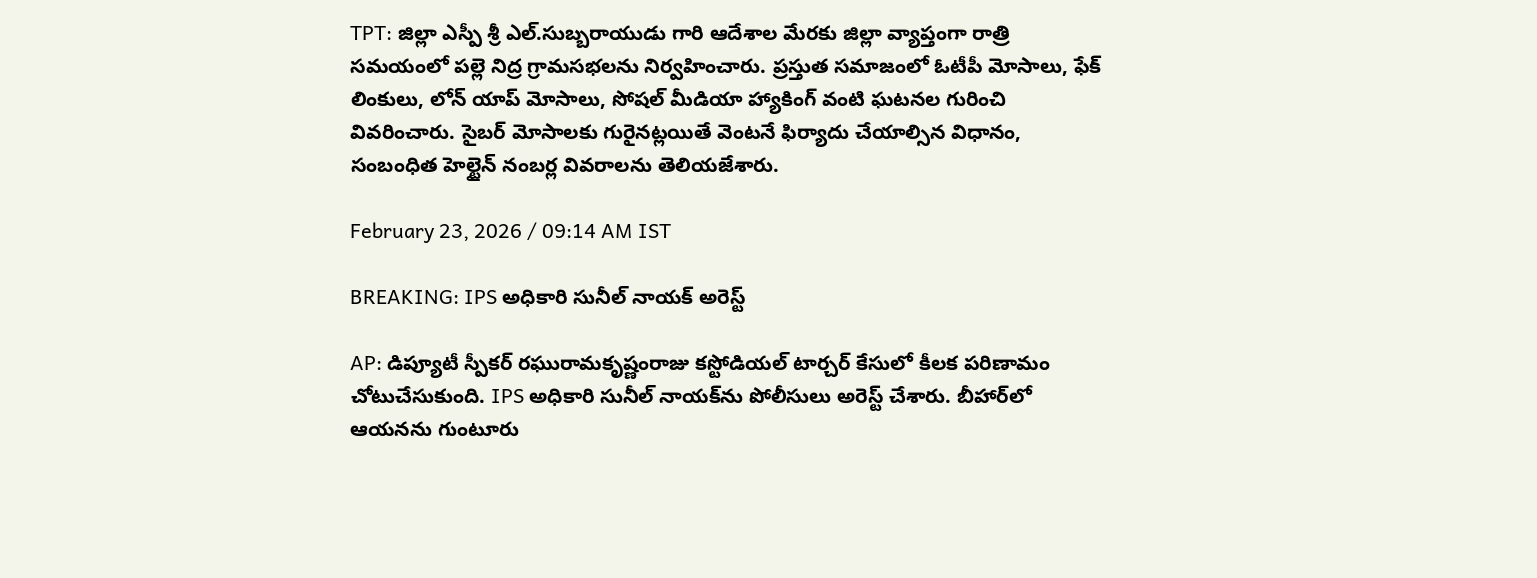TPT: జిల్లా ఎస్పీ శ్రీ ఎల్.సుబ్బరాయుడు గారి ఆదేశాల మేరకు జిల్లా వ్యాప్తంగా రాత్రి సమయంలో పల్లె నిద్ర గ్రామసభలను నిర్వహించారు. ప్రస్తుత సమాజంలో ఓటీపీ మోసాలు, ఫేక్ లింకులు, లోన్ యాప్ మోసాలు, సోషల్ మీడియా హ్యాకింగ్ వంటి ఘటనల గురించి వివరించారు. సైబర్ మోసాలకు గురైనట్లయితే వెంటనే ఫిర్యాదు చేయాల్సిన విధానం, సంబంధిత హెల్టైన్ నంబర్ల వివరాలను తెలియజేశారు.

February 23, 2026 / 09:14 AM IST

BREAKING: IPS అధికారి సునీల్ నాయక్‌ అరెస్ట్

AP: డిప్యూటీ స్పీకర్ రఘురామకృష్ణంరాజు కస్టోడియల్ టార్చర్ కేసులో కీలక పరిణామం చోటుచేసుకుంది. IPS అధికారి సునీల్ నాయక్‌ను పోలీసులు అరెస్ట్ చేశారు. బీహార్‌లో ఆయనను గుంటూరు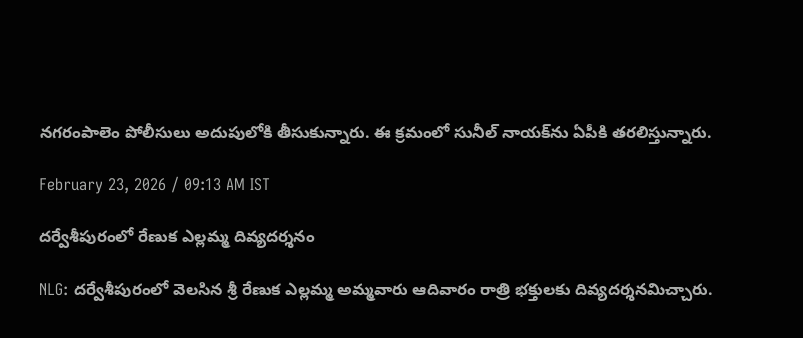నగరంపాలెం పోలీసులు అదుపులోకి తీసుకున్నారు. ఈ క్రమంలో సునీల్ నాయక్‌ను ఏపీకి తరలిస్తున్నారు.

February 23, 2026 / 09:13 AM IST

దర్వేశీపురంలో రేణుక ఎల్లమ్మ దివ్యదర్శనం

NLG: దర్వేశీపురంలో వెలసిన శ్రీ రేణుక ఎల్లమ్మ అమ్మవారు ఆదివారం రాత్రి భక్తులకు దివ్యదర్శనమిచ్చారు.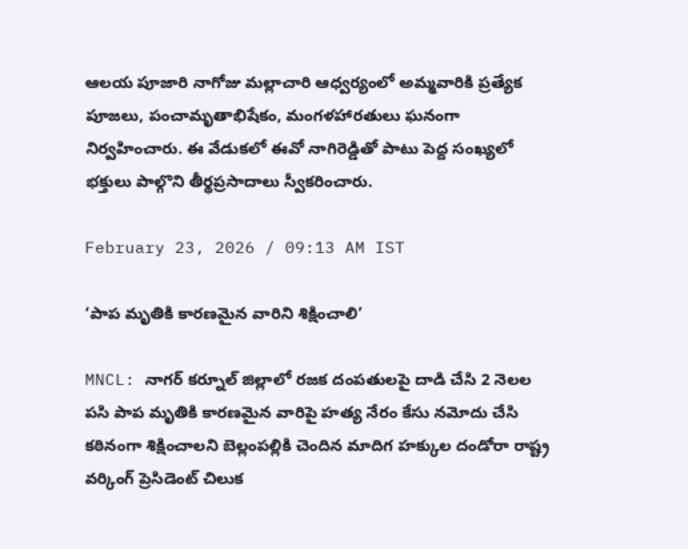ఆలయ పూజారి నాగోజు మల్లాచారి ఆధ్వర్యంలో అమ్మవారికి ప్రత్యేక పూజలు, పంచామృతాభిషేకం, మంగళహారతులు ఘనంగా నిర్వహించారు. ఈ వేడుకలో ఈవో నాగిరెడ్డితో పాటు పెద్ద సంఖ్యలో భక్తులు పాల్గొని తీర్థప్రసాదాలు స్వీకరించారు.

February 23, 2026 / 09:13 AM IST

‘పాప మృతికి కారణమైన వారిని శిక్షించాలి’

MNCL: నాగర్ కర్నూల్ జిల్లాలో రజక దంపతులపై దాడి చేసి 2 నెలల పసి పాప మృతికి కారణమైన వారిపై హత్య నేరం కేసు నమోదు చేసి కఠినంగా శిక్షించాలని బెల్లంపల్లికి చెందిన మాదిగ హక్కుల దండోరా రాష్ట్ర వర్కింగ్ ప్రెసిడెంట్ చిలుక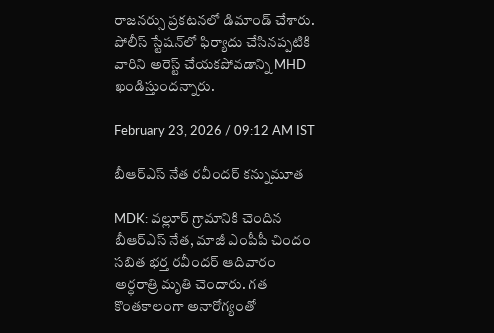రాజనర్సు ప్రకటనలో డిమాండ్ చేశారు. పోలీస్ స్టేషన్‌లో ఫిర్యాదు చేసినప్పటికి వారిని అరెస్ట్ చేయకపోవడాన్ని MHD ఖండిస్తుందన్నారు.

February 23, 2026 / 09:12 AM IST

బీఆర్ఎస్ నేత రవీందర్ కన్నుమూత

MDK: వల్లూర్ గ్రామానికి చెందిన బీఆర్ఎస్ నేత, మాజీ ఎంపీపీ చిందం సబిత భర్త రవీందర్ ఆదివారం అర్ధరాత్రి మృతి చెందారు. గత కొంతకాలంగా అనారోగ్యంతో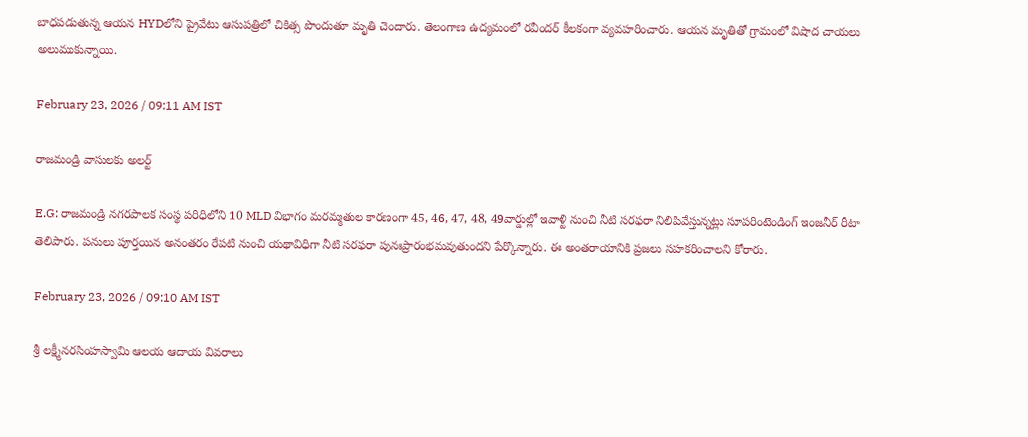బాధపడుతున్న ఆయన HYDలోని ప్రైవేటు ఆసుపత్రిలో చికిత్స పొందుతూ మృతి చెందారు. తెలంగాణ ఉద్యమంలో రవీందర్ కీలకంగా వ్యవహరించారు. ఆయన మృతితో గ్రామంలో విషాద చాయలు అలుముకున్నాయి.

February 23, 2026 / 09:11 AM IST

రాజమండ్రి వాసులకు అలర్ట్

E.G: రాజమండ్రి నగరపాలక సంస్థ పరిధిలోని 10 MLD విభాగం మరమ్మతుల కారణంగా 45, 46, 47, 48, 49వార్డుల్లో ఇవాళ్టి నుంచి నీటి సరఫరా నిలిపివేస్తున్నట్లు సూపరింటెండింగ్ ఇంజనీర్ రీటా తెలిపారు. పనులు పూర్తయిన అనంతరం రేపటి నుంచి యథావిధిగా నీటి సరఫరా పునఃప్రారంభమవుతుందని పేర్కొన్నారు. ఈ అంతరాయానికి ప్రజలు సహకరించాలని కోరారు.

February 23, 2026 / 09:10 AM IST

శ్రీ లక్ష్మీనరసింహస్వామి ఆలయ ఆదాయ వివరాలు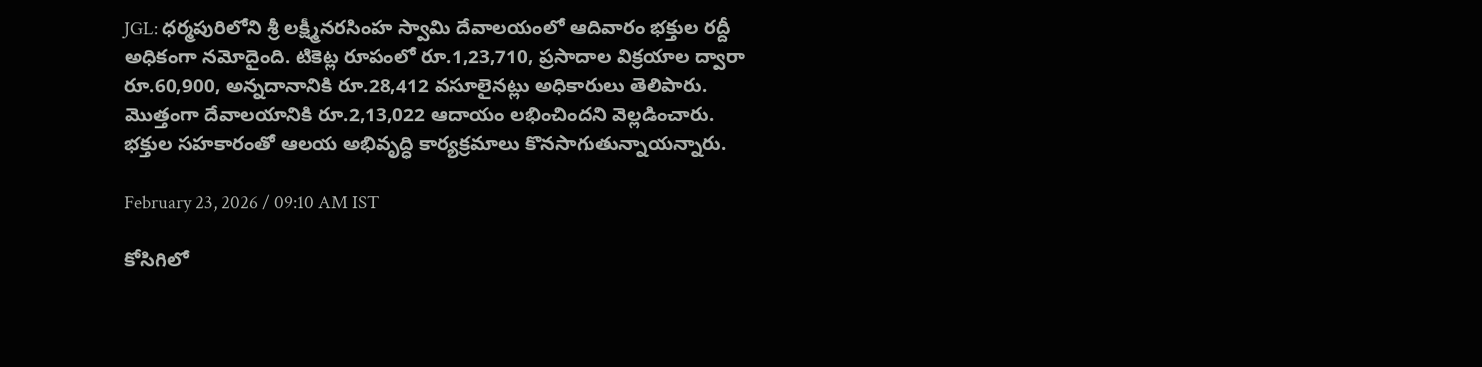JGL: ధర్మపురిలోని శ్రీ లక్ష్మీనరసింహ స్వామి దేవాలయంలో ఆదివారం భక్తుల రద్దీ అధికంగా నమోదైంది. టికెట్ల రూపంలో రూ.1,23,710, ప్రసాదాల విక్రయాల ద్వారా రూ.60,900, అన్నదానానికి రూ.28,412 వసూలైనట్లు అధికారులు తెలిపారు. మొత్తంగా దేవాలయానికి రూ.2,13,022 ఆదాయం లభించిందని వెల్లడించారు. భక్తుల సహకారంతో ఆలయ అభివృద్ధి కార్యక్రమాలు కొనసాగుతున్నాయన్నారు.

February 23, 2026 / 09:10 AM IST

కోసిగిలో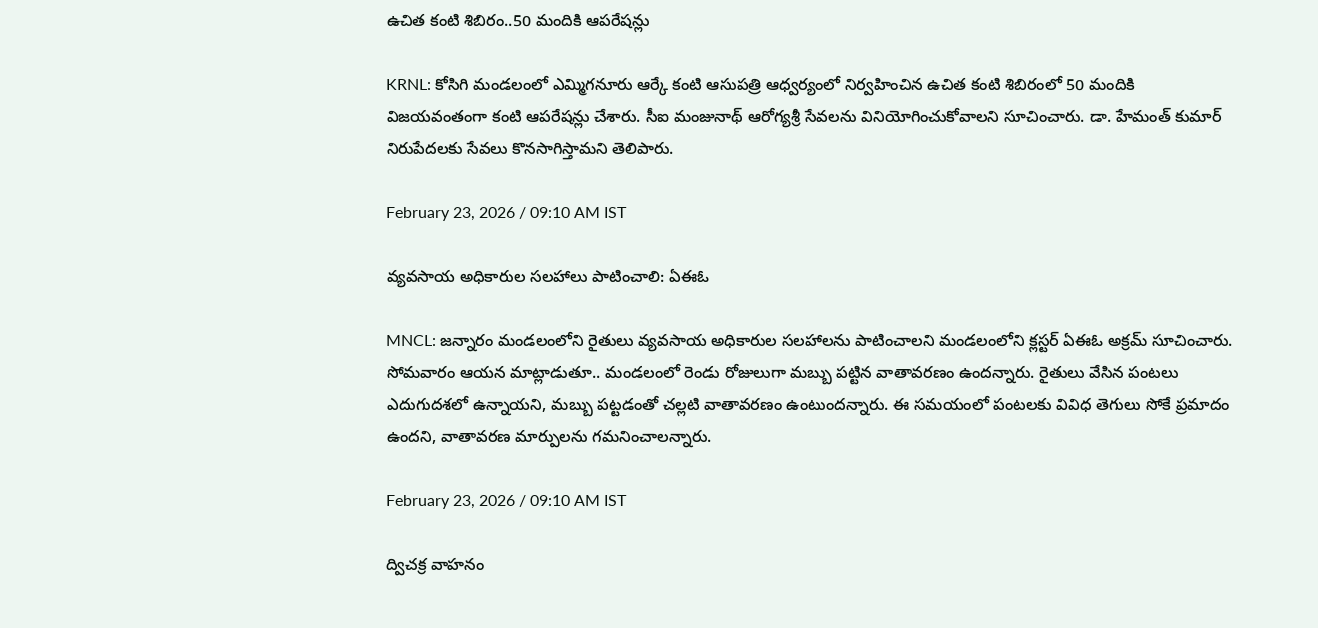ఉచిత కంటి శిబిరం..50 మందికి ఆపరేషన్లు

KRNL: కోసిగి మండలంలో ఎమ్మిగనూరు ఆర్కే కంటి ఆసుపత్రి ఆధ్వర్యంలో నిర్వహించిన ఉచిత కంటి శిబిరంలో 50 మందికి విజయవంతంగా కంటి ఆపరేషన్లు చేశారు. సీఐ మంజునాథ్ ఆరోగ్యశ్రీ సేవలను వినియోగించుకోవాలని సూచించారు. డా. హేమంత్ కుమార్ నిరుపేదలకు సేవలు కొనసాగిస్తామని తెలిపారు.

February 23, 2026 / 09:10 AM IST

వ్యవసాయ అధికారుల సలహాలు పాటించాలి: ఏఈఓ

MNCL: జన్నారం మండలంలోని రైతులు వ్యవసాయ అధికారుల సలహాలను పాటించాలని మండలంలోని క్లస్టర్ ఏఈఓ అక్రమ్ సూచించారు. సోమవారం ఆయన మాట్లాడుతూ.. మండలంలో రెండు రోజులుగా మబ్బు పట్టిన వాతావరణం ఉందన్నారు. రైతులు వేసిన పంటలు ఎదుగుదశలో ఉన్నాయని, మబ్బు పట్టడంతో చల్లటి వాతావరణం ఉంటుందన్నారు. ఈ సమయంలో పంటలకు వివిధ తెగులు సోకే ప్రమాదం ఉందని, వాతావరణ మార్పులను గమనించాలన్నారు.

February 23, 2026 / 09:10 AM IST

ద్విచక్ర వాహనం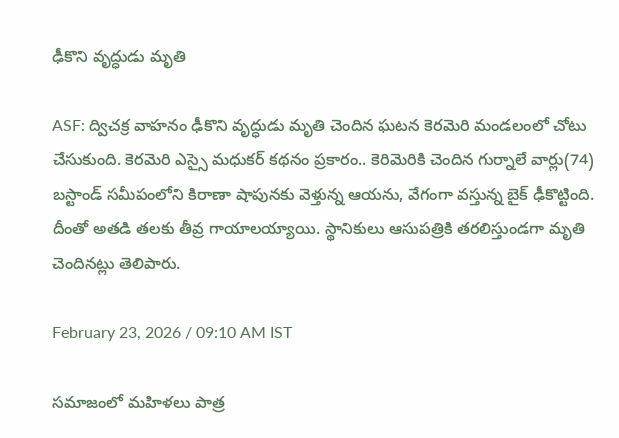ఢీకొని వృద్ధుడు మృతి

ASF: ద్విచక్ర వాహనం ఢీకొని వృద్ధుడు మృతి చెందిన ఘటన కెరమెరి మండలంలో చోటు చేసుకుంది. కెరమెరి ఎస్సై మధుకర్ కథనం ప్రకారం.. కెరిమెరికి చెందిన గుర్నాలే వార్లు(74) బస్టాండ్ సమీపంలోని కిరాణా షాపునకు వెళ్తున్న ఆయను, వేగంగా వస్తున్న బైక్ ఢీకొట్టింది. దీంతో అతడి తలకు తీవ్ర గాయాలయ్యాయి. స్థానికులు ఆసుపత్రికి తరలిస్తుండగా మృతి చెందినట్లు తెలిపారు.

February 23, 2026 / 09:10 AM IST

సమాజంలో మహిళలు పాత్ర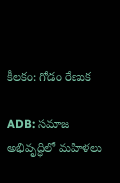కీలకం: గోడం రేణుక

ADB: సమాజ అభివృద్ధిలో మహిళలు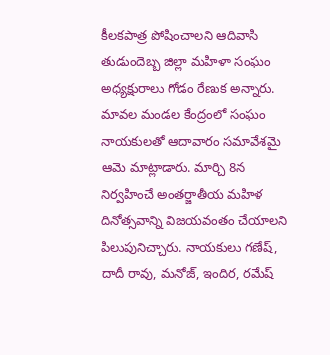కీలకపాత్ర పోషించాలని ఆదివాసి తుడుందెబ్బ జిల్లా మహిళా సంఘం అధ్యక్షురాలు గోడం రేణుక అన్నారు. మావల మండల కేంద్రంలో సంఘం నాయకులతో ఆదావారం సమావేశమై ఆమె మాట్లాడారు. మార్చి 8న నిర్వహించే అంతర్జాతీయ మహిళ దినోత్సవాన్ని విజయవంతం చేయాలని పిలుపునిచ్చారు. నాయకులు గణేష్, దాదీ రావు, మనోజ్, ఇందిర, రమేష్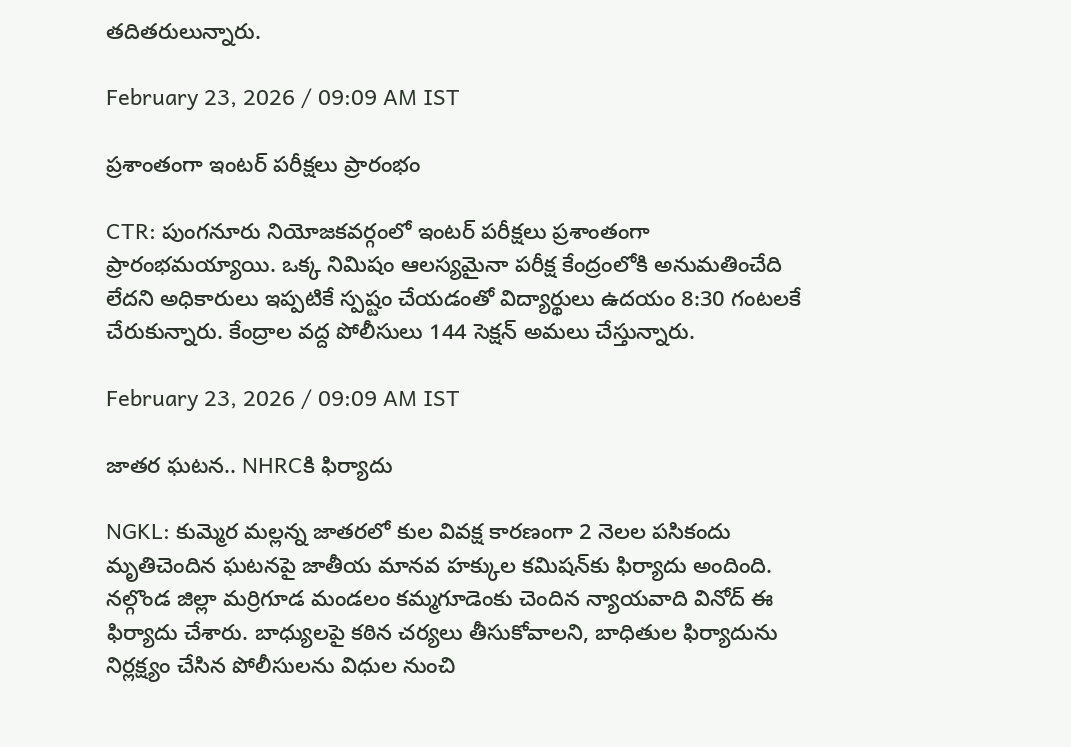తదితరులున్నారు.

February 23, 2026 / 09:09 AM IST

ప్రశాంతంగా ఇంటర్ పరీక్షలు ప్రారంభం

CTR: పుంగనూరు నియోజకవర్గంలో ఇంటర్ పరీక్షలు ప్రశాంతంగా ప్రారంభమయ్యాయి. ఒక్క నిమిషం ఆలస్యమైనా పరీక్ష కేంద్రంలోకి అనుమతించేది లేదని అధికారులు ఇప్పటికే స్పష్టం చేయడంతో విద్యార్థులు ఉదయం 8:30 గంటలకే చేరుకున్నారు. కేంద్రాల వద్ద పోలీసులు 144 సెక్షన్ అమలు చేస్తున్నారు.

February 23, 2026 / 09:09 AM IST

జాతర ఘటన.. NHRCకి ఫిర్యాదు

NGKL: కుమ్మెర మల్లన్న జాతరలో కుల వివక్ష కారణంగా 2 నెలల పసికందు మృతిచెందిన ఘటనపై జాతీయ మానవ హక్కుల కమిషన్‌కు ఫిర్యాదు అందింది. నల్గొండ జిల్లా మర్రిగూడ మండలం కమ్మగూడెంకు చెందిన న్యాయవాది వినోద్ ఈ ఫిర్యాదు చేశారు. బాధ్యులపై కఠిన చర్యలు తీసుకోవాలని, బాధితుల ఫిర్యాదును నిర్లక్ష్యం చేసిన పోలీసులను విధుల నుంచి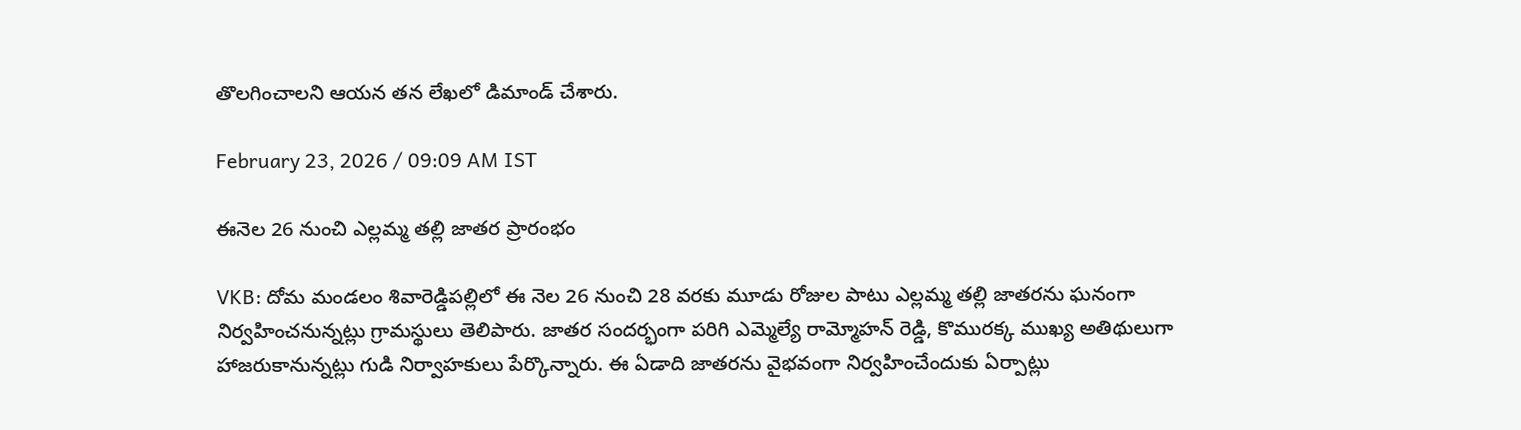తొలగించాలని ఆయన తన లేఖలో డిమాండ్ చేశారు.

February 23, 2026 / 09:09 AM IST

ఈనెల 26 నుంచి ఎల్లమ్మ తల్లి జాతర ప్రారంభం

VKB: దోమ మండలం శివారెడ్డిపల్లిలో ఈ నెల 26 నుంచి 28 వరకు మూడు రోజుల పాటు ఎల్లమ్మ తల్లి జాతరను ఘనంగా నిర్వహించనున్నట్లు గ్రామస్థులు తెలిపారు. జాతర సందర్భంగా పరిగి ఎమ్మెల్యే రామ్మోహన్ రెడ్డి, కొమురక్క ముఖ్య అతిథులుగా హాజరుకానున్నట్లు గుడి నిర్వాహకులు పేర్కొన్నారు. ఈ ఏడాది జాతరను వైభవంగా నిర్వహించేందుకు ఏర్పాట్లు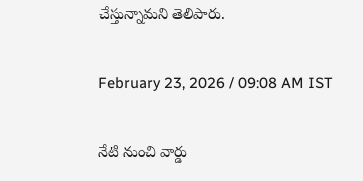చేస్తున్నామని తెలిపారు.

February 23, 2026 / 09:08 AM IST

నేటి నుంచి వార్డు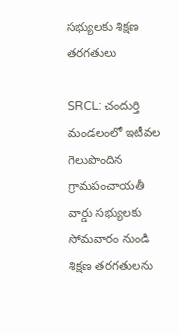సభ్యులకు శిక్షణ తరగతులు

SRCL: చందుర్తి మండలంలో ఇటీవల గెలుపొందిన గ్రామపంచాయతీ వార్డు సభ్యులకు సోమవారం నుండి శిక్షణ తరగతులను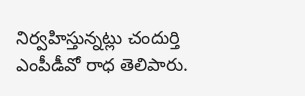నిర్వహిస్తున్నట్లు చందుర్తి ఎంపీడీవో రాధ తెలిపారు.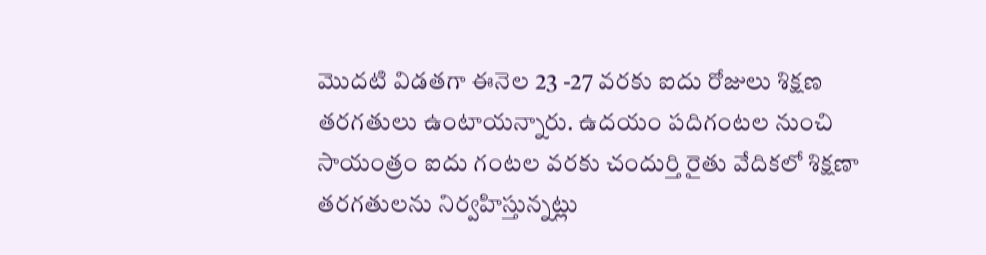మొదటి విడతగా ఈనెల 23 -27 వరకు ఐదు రోజులు శిక్షణ తరగతులు ఉంటాయన్నారు. ఉదయం పదిగంటల నుంచి సాయంత్రం ఐదు గంటల వరకు చందుర్తి రైతు వేదికలో శిక్షణా తరగతులను నిర్వహిస్తున్నట్లు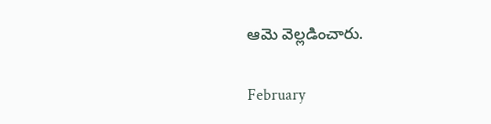ఆమె వెల్లడించారు.

February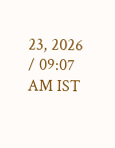23, 2026 / 09:07 AM IST